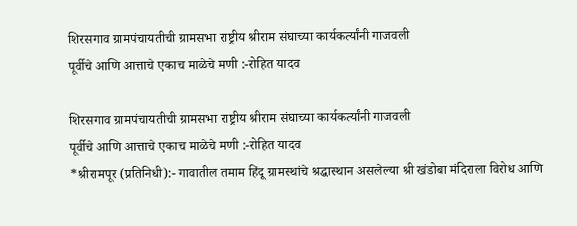शिरसगाव ग्रामपंचायतीची ग्रामसभा राष्ट्रीय श्रीराम संघाच्या कार्यकर्त्यांनी गाजवली
पूर्वीचे आणि आत्ताचे एकाच माळेचे मणी :-रोहित यादव

शिरसगाव ग्रामपंचायतीची ग्रामसभा राष्ट्रीय श्रीराम संघाच्या कार्यकर्त्यांनी गाजवली
पूर्वीचे आणि आत्ताचे एकाच माळेचे मणी :-रोहित यादव
*श्रीरामपूर (प्रतिनिधी):- गावातील तमाम हिंदू ग्रामस्थांचे श्रद्धास्थान असलेल्या श्री खंडोबा मंदिराला विरोध आणि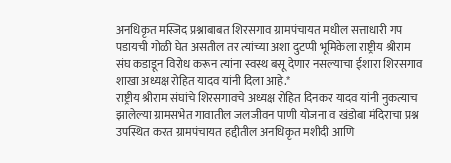अनधिकृत मस्जिद प्रश्नाबाबत शिरसगाव ग्रामपंचायत मधील सत्ताधारी गप पडायची गोळी घेत असतील तर त्यांच्या अशा दुटप्पी भूमिकेला राष्ट्रीय श्रीराम संघ कडाडून विरोध करून त्यांना स्वस्थ बसू देणार नसल्याचा ईशारा शिरसगाव शाखा अध्यक्ष रोहित यादव यांनी दिला आहे.*
राष्ट्रीय श्रीराम संघांचे शिरसगावचे अध्यक्ष रोहित दिनकर यादव यांनी नुकत्याच झालेल्या ग्रामसभेत गावातील जलजीवन पाणी योजना व खंडोबा मंदिराचा प्रश्न उपस्थित करत ग्रामपंचायत हद्दीतील अनधिकृत मशीदी आणि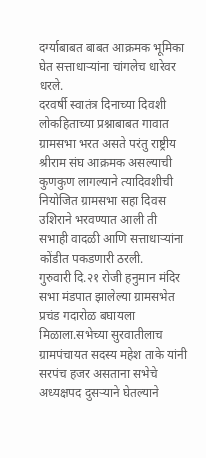दर्ग्याबाबत बाबत आक्रमक भूमिका घेत सत्ताधाऱ्यांना चांगलेच धारेवर धरले.
दरवर्षी स्वातंत्र दिनाच्या दिवशी लोकहिताच्या प्रश्नाबाबत गावात ग्रामसभा भरत असते परंतु राष्ट्रीय श्रीराम संघ आक्रमक असल्याची कुणकुण लागल्याने त्यादिवशीची नियोजित ग्रामसभा सहा दिवस उशिराने भरवण्यात आली ती सभाही वादळी आणि सत्ताधाऱ्यांना कोंडीत पकडणारी ठरली.
गुरुवारी दि.२१ रोजी हनुमान मंदिर सभा मंडपात झालेल्या ग्रामसभेत प्रचंड गदारोळ बघायला मिळाला.सभेच्या सुरवातीलाच ग्रामपंचायत सदस्य महेश ताके यांनी सरपंच हजर असताना सभेचे अध्यक्षपद दुसऱ्याने घेतल्याने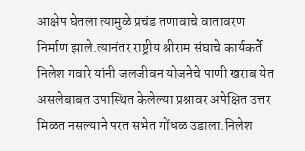आक्षेप घेतला त्यामुळे प्रचंड तणावाचे वातावरण निर्माण झाले.त्यानंतर राष्ट्रीय श्रीराम संघाचे कार्यकर्ते निलेश गवारे यांनी जलजीवन योजनेचे पाणी खराब येत असलेबाबत उपास्थित केलेल्या प्रश्नावर अपेक्षित उत्तर मिळत नसल्याने परत सभेत गोंधळ उडाला.निलेश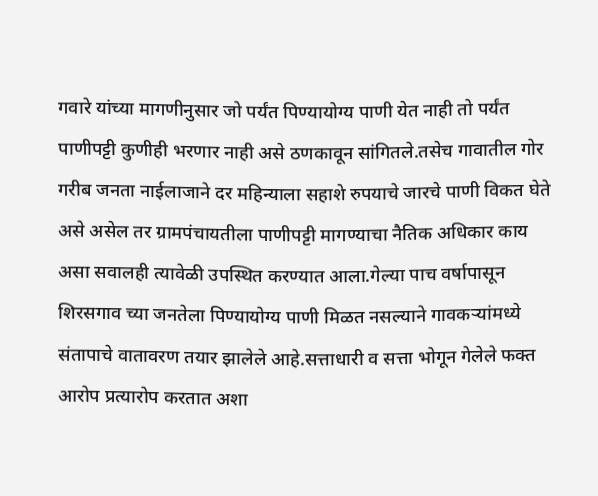गवारे यांच्या मागणीनुसार जो पर्यंत पिण्यायोग्य पाणी येत नाही तो पर्यंत पाणीपट्टी कुणीही भरणार नाही असे ठणकावून सांगितले.तसेच गावातील गोर गरीब जनता नाईलाजाने दर महिन्याला सहाशे रुपयाचे जारचे पाणी विकत घेते असे असेल तर ग्रामपंचायतीला पाणीपट्टी मागण्याचा नैतिक अधिकार काय असा सवालही त्यावेळी उपस्थित करण्यात आला.गेल्या पाच वर्षापासून शिरसगाव च्या जनतेला पिण्यायोग्य पाणी मिळत नसल्याने गावकऱ्यांमध्ये संतापाचे वातावरण तयार झालेले आहे.सत्ताधारी व सत्ता भोगून गेलेले फक्त आरोप प्रत्यारोप करतात अशा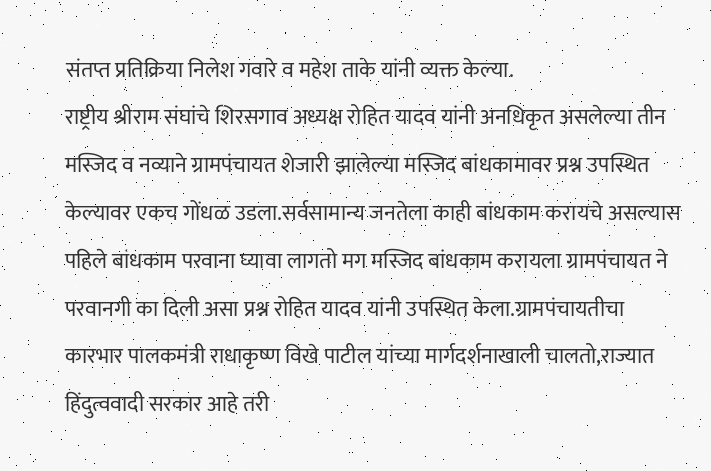संतप्त प्रतिक्रिया निलेश गवारे व महेश ताके यांनी व्यक्त केल्या.
राष्ट्रीय श्रीराम संघांचे शिरसगाव अध्यक्ष रोहित यादव यांनी अनधिकृत असलेल्या तीन मस्जिद व नव्याने ग्रामपंचायत शेजारी झालेल्या मस्जिद बांधकामावर प्रश्न उपस्थित केल्यावर एकच गोंधळ उडला.सर्वसामान्य जनतेला काही बांधकाम करायचे असल्यास पहिले बांधकाम परवाना घ्यावा लागतो मग मस्जिद बांधकाम करायला ग्रामपंचायत ने परवानगी का दिली असा प्रश्न रोहित यादव यांनी उपस्थित केला.ग्रामपंचायतीचा कारभार पालकमंत्री राधाकृष्ण विखे पाटील यांच्या मार्गदर्शनाखाली चालतो,राज्यात हिंदुत्ववादी सरकार आहे तरी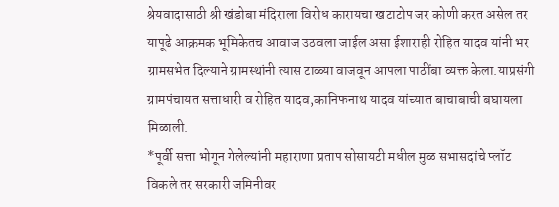श्रेयवादासाठी श्री खंडोबा मंदिराला विरोध कारायचा खटाटोप जर कोणी करत असेल तर यापूढे आक्रमक भूमिकेतच आवाज उठवला जाईल असा ईशाराही रोहित यादव यांनी भर ग्रामसभेत दिल्याने ग्रामस्थांनी त्यास टाळ्या वाजवून आपला पाठींबा व्यक्त केला.याप्रसंगी ग्रामपंचायत सत्ताधारी व रोहित यादव,कानिफनाथ यादव यांच्यात बाचाबाची बघायला मिळाली.
*पूर्वी सत्ता भोगून गेलेल्यांनी महाराणा प्रताप सोसायटी मधील मुळ सभासदांचे प्लॉट विकले तर सरकारी जमिनीवर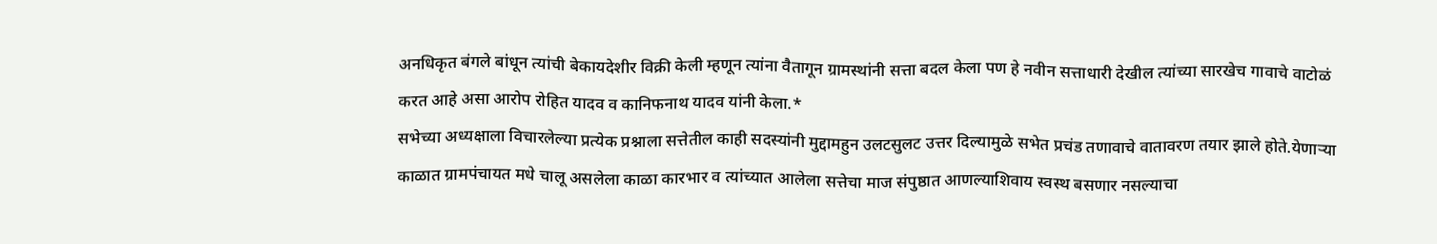अनधिकृत बंगले बांधून त्यांची बेकायदेशीर विक्री केली म्हणून त्यांना वैतागून ग्रामस्थांनी सत्ता बदल केला पण हे नवीन सत्ताधारी देखील त्यांच्या सारखेच गावाचे वाटोळं करत आहे असा आरोप रोहित यादव व कानिफनाथ यादव यांनी केला.*
सभेच्या अध्यक्षाला विचारलेल्या प्रत्येक प्रश्नाला सत्तेतील काही सदस्यांनी मुद्दामहुन उलटसुलट उत्तर दिल्यामुळे सभेत प्रचंड तणावाचे वातावरण तयार झाले होते.येणाऱ्या काळात ग्रामपंचायत मधे चालू असलेला काळा कारभार व त्यांच्यात आलेला सत्तेचा माज संपुष्ठात आणल्याशिवाय स्वस्थ बसणार नसल्याचा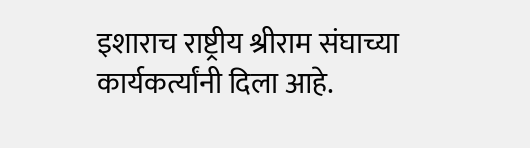इशाराच राष्ट्रीय श्रीराम संघाच्या कार्यकर्त्यांनी दिला आहे.